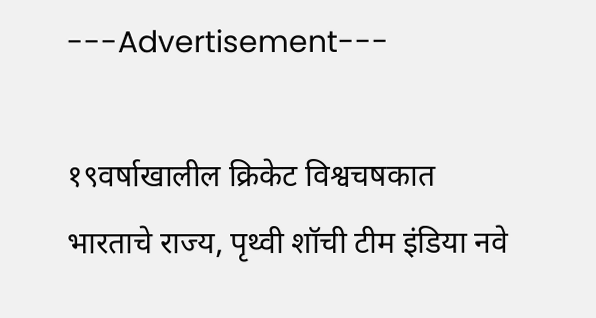---Advertisement---

१९वर्षाखालील क्रिकेट विश्वचषकात भारताचे राज्य, पृथ्वी शॉची टीम इंडिया नवे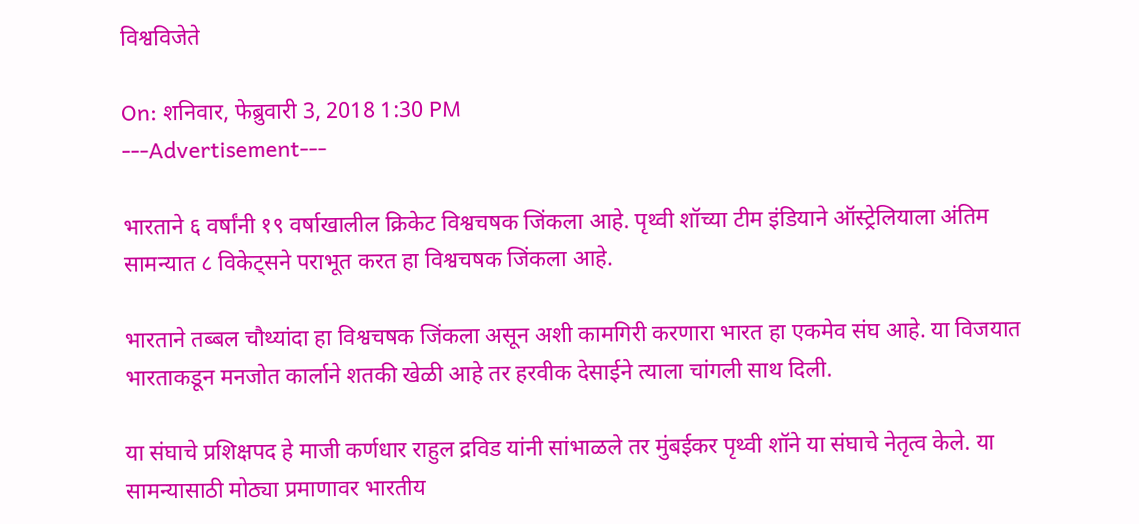विश्वविजेते

On: शनिवार, फेब्रुवारी 3, 2018 1:30 PM
---Advertisement---

भारताने ६ वर्षांनी १९ वर्षाखालील क्रिकेट विश्वचषक जिंकला आहे. पृथ्वी शॉच्या टीम इंडियाने ऑस्ट्रेलियाला अंतिम सामन्यात ८ विकेट्सने पराभूत करत हा विश्वचषक जिंकला आहे.

भारताने तब्बल चौथ्यांदा हा विश्वचषक जिंकला असून अशी कामगिरी करणारा भारत हा एकमेव संघ आहे. या विजयात भारताकडून मनजोत कार्लाने शतकी खेळी आहे तर हरवीक देसाईने त्याला चांगली साथ दिली.

या संघाचे प्रशिक्षपद हे माजी कर्णधार राहुल द्रविड यांनी सांभाळले तर मुंबईकर पृथ्वी शॉने या संघाचे नेतृत्व केले. या सामन्यासाठी मोठ्या प्रमाणावर भारतीय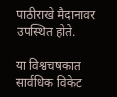पाठीराखे मैदानावर उपस्थित होते.

या विश्वचषकात सार्वधिक विकेट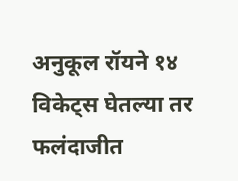अनुकूल रॉयने १४ विकेट्स घेतल्या तर फलंदाजीत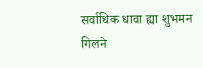सर्वाधिक धावा ह्या शुभमन गिलने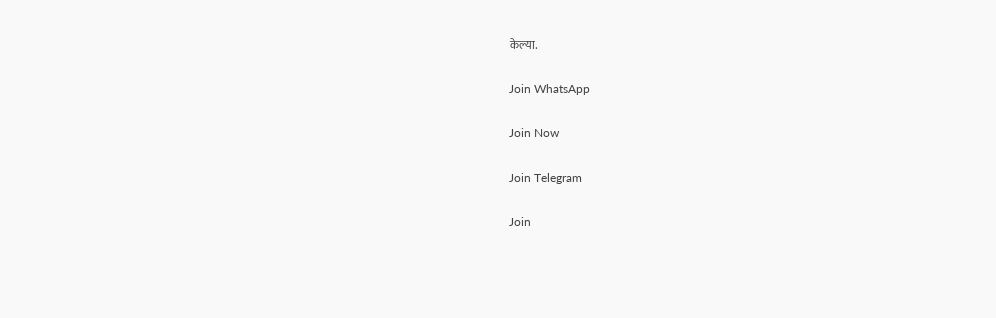केल्या.

Join WhatsApp

Join Now

Join Telegram

Join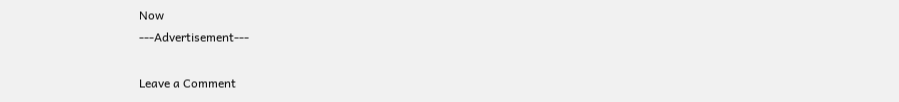Now
---Advertisement---

Leave a Comment